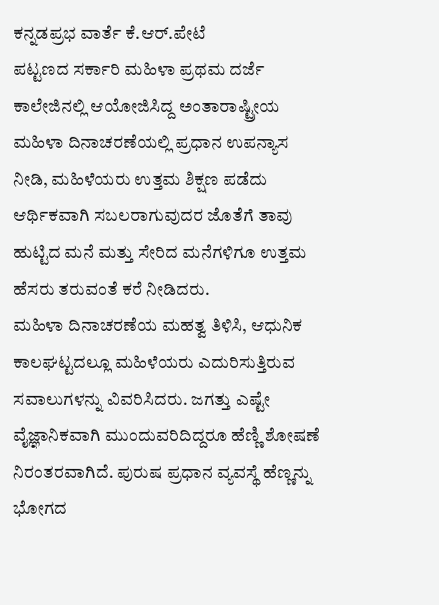ಕನ್ನಡಪ್ರಭ ವಾರ್ತೆ ಕೆ.ಆರ್.ಪೇಟೆ
ಪಟ್ಟಣದ ಸರ್ಕಾರಿ ಮಹಿಳಾ ಪ್ರಥಮ ದರ್ಜೆ ಕಾಲೇಜಿನಲ್ಲಿ ಆಯೋಜಿಸಿದ್ದ ಅಂತಾರಾಷ್ಟ್ರೀಯ ಮಹಿಳಾ ದಿನಾಚರಣೆಯಲ್ಲಿ ಪ್ರಧಾನ ಉಪನ್ಯಾಸ ನೀಡಿ, ಮಹಿಳೆಯರು ಉತ್ತಮ ಶಿಕ್ಷಣ ಪಡೆದು ಆರ್ಥಿಕವಾಗಿ ಸಬಲರಾಗುವುದರ ಜೊತೆಗೆ ತಾವು ಹುಟ್ಟಿದ ಮನೆ ಮತ್ತು ಸೇರಿದ ಮನೆಗಳಿಗೂ ಉತ್ತಮ ಹೆಸರು ತರುವಂತೆ ಕರೆ ನೀಡಿದರು.
ಮಹಿಳಾ ದಿನಾಚರಣೆಯ ಮಹತ್ವ ತಿಳಿಸಿ, ಆಧುನಿಕ ಕಾಲಘಟ್ಟದಲ್ಲೂ ಮಹಿಳೆಯರು ಎದುರಿಸುತ್ತಿರುವ ಸವಾಲುಗಳನ್ನು ವಿವರಿಸಿದರು. ಜಗತ್ತು ಎಷ್ಟೇ ವೈಜ್ಞಾನಿಕವಾಗಿ ಮುಂದುವರಿದಿದ್ದರೂ ಹೆಣ್ಣಿ ಶೋಷಣೆ ನಿರಂತರವಾಗಿದೆ. ಪುರುಷ ಪ್ರಧಾನ ವ್ಯವಸ್ಥೆ ಹೆಣ್ಣನ್ನು ಭೋಗದ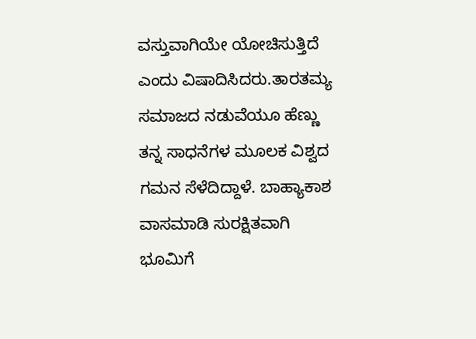ವಸ್ತುವಾಗಿಯೇ ಯೋಚಿಸುತ್ತಿದೆ ಎಂದು ವಿಷಾದಿಸಿದರು.ತಾರತಮ್ಯ ಸಮಾಜದ ನಡುವೆಯೂ ಹೆಣ್ಣು ತನ್ನ ಸಾಧನೆಗಳ ಮೂಲಕ ವಿಶ್ವದ ಗಮನ ಸೆಳೆದಿದ್ದಾಳೆ. ಬಾಹ್ಯಾಕಾಶ ವಾಸಮಾಡಿ ಸುರಕ್ಷಿತವಾಗಿ ಭೂಮಿಗೆ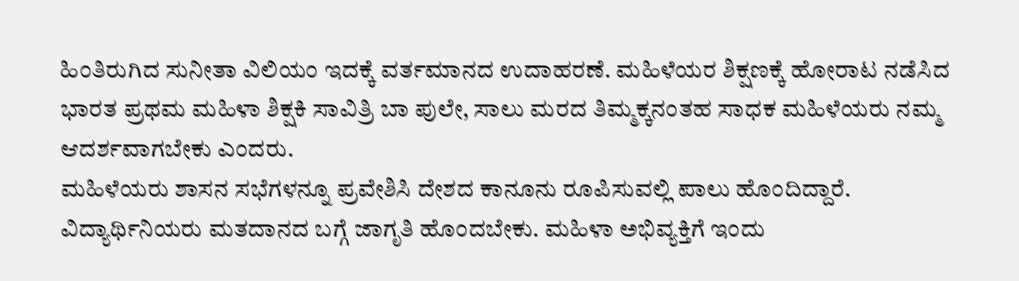ಹಿಂತಿರುಗಿದ ಸುನೀತಾ ವಿಲಿಯಂ ಇದಕ್ಕೆ ವರ್ತಮಾನದ ಉದಾಹರಣೆ. ಮಹಿಳೆಯರ ಶಿಕ್ಷಣಕ್ಕೆ ಹೋರಾಟ ನಡೆಸಿದ ಭಾರತ ಪ್ರಥಮ ಮಹಿಳಾ ಶಿಕ್ಷಕಿ ಸಾವಿತ್ರಿ ಬಾ ಪುಲೇ, ಸಾಲು ಮರದ ತಿಮ್ಮಕ್ಕನಂತಹ ಸಾಧಕ ಮಹಿಳೆಯರು ನಮ್ಮ ಆದರ್ಶವಾಗಬೇಕು ಎಂದರು.
ಮಹಿಳೆಯರು ಶಾಸನ ಸಭೆಗಳನ್ನೂ ಪ್ರವೇಶಿಸಿ ದೇಶದ ಕಾನೂನು ರೂಪಿಸುವಲ್ಲಿ ಪಾಲು ಹೊಂದಿದ್ದಾರೆ. ವಿದ್ಯಾರ್ಥಿನಿಯರು ಮತದಾನದ ಬಗ್ಗೆ ಜಾಗೃತಿ ಹೊಂದಬೇಕು. ಮಹಿಳಾ ಅಭಿವ್ಯಕ್ತಿಗೆ ಇಂದು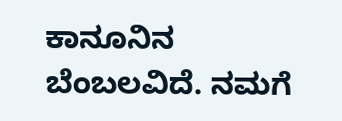ಕಾನೂನಿನ ಬೆಂಬಲವಿದೆ. ನಮಗೆ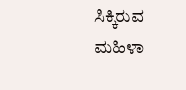ಸಿಕ್ಕಿರುವ ಮಹಿಳಾ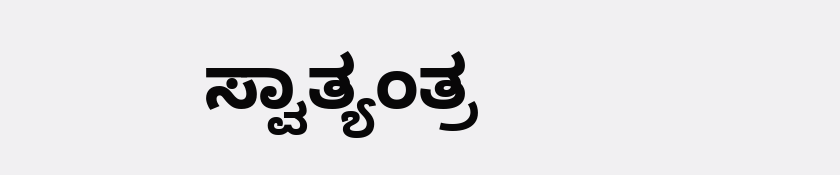ಸ್ವಾತ್ಯಂತ್ರ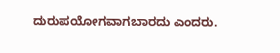ದುರುಪಯೋಗವಾಗಬಾರದು ಎಂದರು.